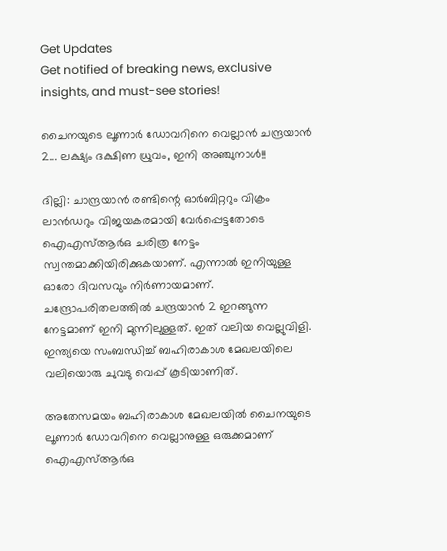Get Updates
Get notified of breaking news, exclusive insights, and must-see stories!

ചൈനയുടെ ലൂണാര്‍ ഡോവറിനെ വെല്ലാന്‍ ചന്ദ്രയാന്‍ 2... ലക്ഷ്യം ദക്ഷിണ ധ്രുവം, ഇനി അഞ്ചുനാള്‍!!

ദില്ലി: ചാന്ദ്രയാന്‍ രണ്ടിന്റെ ഓര്‍ബിറ്ററും വിക്രം ലാന്‍ഡറും വിജയകരമായി വേര്‍പ്പെട്ടതോടെ ഐഎസ്ആര്‍ഒ ചരിത്ര നേട്ടം സ്വന്തമാക്കിയിരിക്കുകയാണ്. എന്നാല്‍ ഇനിയുള്ള ഓരോ ദിവസവും നിര്‍ണായമാണ്. ചന്ദ്രോപരിതലത്തില്‍ ചന്ദ്രയാന്‍ 2 ഇറങ്ങുന്ന നേട്ടമാണ് ഇനി മുന്നിലുള്ളത്. ഇത് വലിയ വെല്ലുവിളി. ഇന്ത്യയെ സംബന്ധിച്ച് ബഹിരാകാശ മേഖലയിലെ വലിയൊരു ചുവടു വെപ്പ് കൂടിയാണിത്.

അതേസമയം ബഹിരാകാശ മേഖലയില്‍ ചൈനയുടെ ലൂണാര്‍ ഡോവറിനെ വെല്ലാനുള്ള ഒരുക്കമാണ് ഐഎസ്ആര്‍ഒ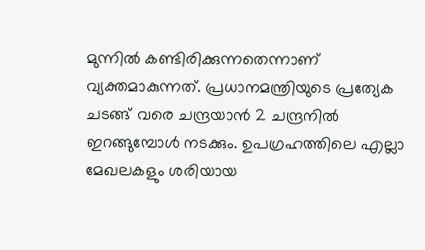മുന്നില്‍ കണ്ടിരിക്കുന്നതെന്നാണ് വ്യക്തമാകുന്നത്. പ്രധാനമന്ത്രിയുടെ പ്രത്യേക ചടങ്ങ് വരെ ചന്ദ്രയാന്‍ 2 ചന്ദ്രനില്‍ ഇറങ്ങുമ്പോള്‍ നടക്കും. ഉപഗ്രഹത്തിലെ എല്ലാ മേഖലകളും ശരിയായ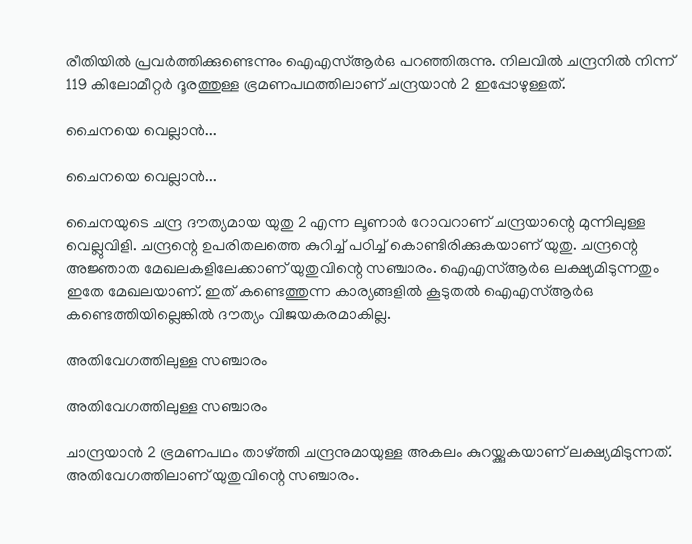രീതിയില്‍ പ്രവര്‍ത്തിക്കുണ്ടെന്നും ഐഎസ്ആര്‍ഒ പറഞ്ഞിരുന്നു. നിലവില്‍ ചന്ദ്രനില്‍ നിന്ന് 119 കിലോമീറ്റര്‍ ദൂരത്തുള്ള ഭ്രമണപഥത്തിലാണ് ചന്ദ്രയാന്‍ 2 ഇപ്പോഴുള്ളത്.

ചൈനയെ വെല്ലാന്‍...

ചൈനയെ വെല്ലാന്‍...

ചൈനയുടെ ചന്ദ്ര ദൗത്യമായ യുതു 2 എന്ന ലൂണാര്‍ റോവറാണ് ചന്ദ്രയാന്റെ മുന്നിലുള്ള വെല്ലുവിളി. ചന്ദ്രന്റെ ഉപരിതലത്തെ കുറിച്ച് പഠിച്ച് കൊണ്ടിരിക്കുകയാണ് യുതു. ചന്ദ്രന്റെ അജ്ഞാത മേഖലകളിലേക്കാണ് യുതുവിന്റെ സഞ്ചാരം. ഐഎസ്ആര്‍ഒ ലക്ഷ്യമിടുന്നതും ഇതേ മേഖലയാണ്. ഇത് കണ്ടെത്തുന്ന കാര്യങ്ങളില്‍ കൂടുതല്‍ ഐഎസ്ആര്‍ഒ കണ്ടെത്തിയില്ലെങ്കില്‍ ദൗത്യം വിജയകരമാകില്ല.

അതിവേഗത്തിലുള്ള സഞ്ചാരം

അതിവേഗത്തിലുള്ള സഞ്ചാരം

ചാന്ദ്രയാന്‍ 2 ഭ്രമണപഥം താഴ്ത്തി ചന്ദ്രനുമായുള്ള അകലം കുറയ്ക്കുകയാണ് ലക്ഷ്യമിടുന്നത്. അതിവേഗത്തിലാണ് യുതുവിന്റെ സഞ്ചാരം.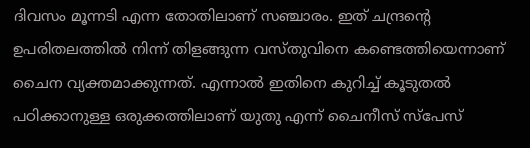ദിവസം മൂന്നടി എന്ന തോതിലാണ് സഞ്ചാരം. ഇത് ചന്ദ്രന്റെ ഉപരിതലത്തില്‍ നിന്ന് തിളങ്ങുന്ന വസ്തുവിനെ കണ്ടെത്തിയെന്നാണ് ചൈന വ്യക്തമാക്കുന്നത്. എന്നാല്‍ ഇതിനെ കുറിച്ച് കൂടുതല്‍ പഠിക്കാനുള്ള ഒരുക്കത്തിലാണ് യുതു എന്ന് ചൈനീസ് സ്‌പേസ്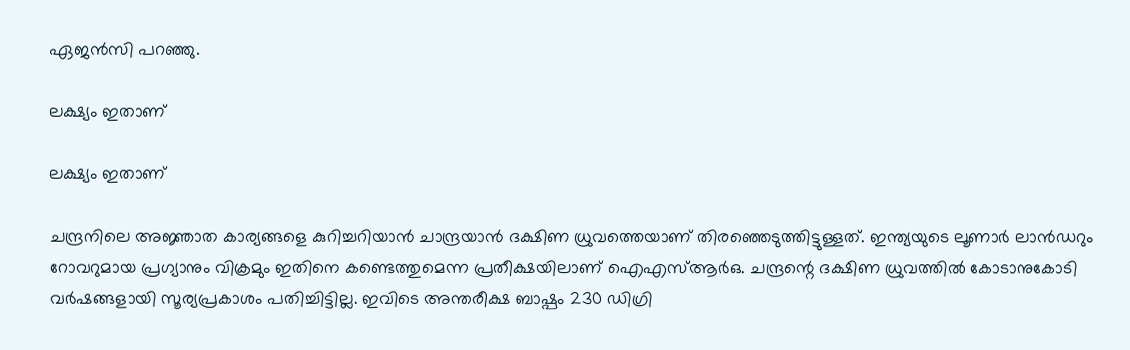ഏജന്‍സി പറഞ്ഞു.

ലക്ഷ്യം ഇതാണ്

ലക്ഷ്യം ഇതാണ്

ചന്ദ്രനിലെ അജ്ഞാത കാര്യങ്ങളെ കുറിച്ചറിയാന്‍ ചാന്ദ്രയാന്‍ ദക്ഷിണ ധ്രുവത്തെയാണ് തിരഞ്ഞെടുത്തിട്ടുള്ളത്. ഇന്ത്യയുടെ ലൂണാര്‍ ലാന്‍ഡറും റോവറുമായ പ്രഗ്യാനും വിക്രമും ഇതിനെ കണ്ടെത്തുമെന്ന പ്രതീക്ഷയിലാണ് ഐഎസ്ആര്‍ഒ. ചന്ദ്രന്റെ ദക്ഷിണ ധ്രുവത്തില്‍ കോടാനുകോടി വര്‍ഷങ്ങളായി സൂര്യപ്രകാശം പതിച്ചിട്ടില്ല. ഇവിടെ അന്തരീക്ഷ ബാഷ്പം 230 ഡിഗ്രി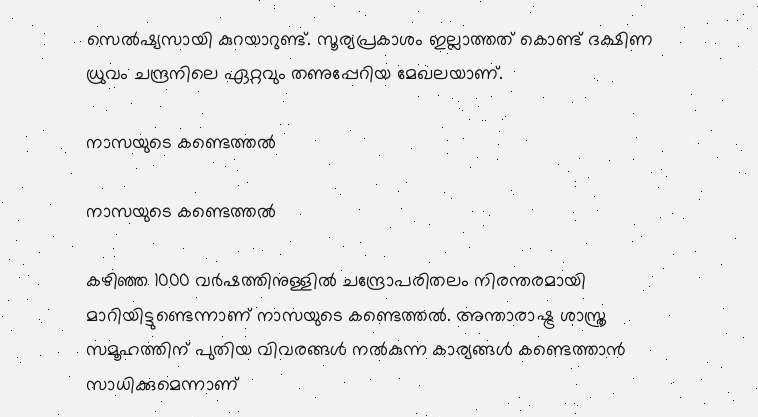സെല്‍ഷ്യസായി കുറയാറുണ്ട്. സൂര്യപ്രകാശം ഇല്ലാത്തത് കൊണ്ട് ദക്ഷിണ ധ്രുവം ചന്ദ്രനിലെ ഏറ്റവും തണുപ്പേറിയ മേഖലയാണ്.

നാസയുടെ കണ്ടെത്തല്‍

നാസയുടെ കണ്ടെത്തല്‍

കഴിഞ്ഞ 1000 വര്‍ഷത്തിനുള്ളില്‍ ചന്ദ്രോപരിതലം നിരന്തരമായി മാറിയിട്ടുണ്ടെന്നാണ് നാസയുടെ കണ്ടെത്തല്‍. അന്താരാഷ്ട്ര ശാസ്ത്ര സമൂഹത്തിന് പുതിയ വിവരങ്ങള്‍ നല്‍കുന്ന കാര്യങ്ങള്‍ കണ്ടെത്താന്‍ സാധിക്കുമെന്നാണ്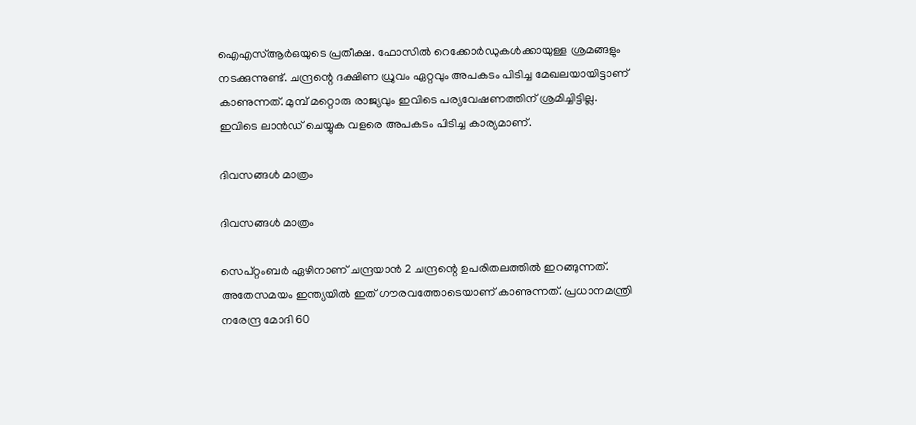ഐഎസ്ആര്‍ഒയുടെ പ്രതീക്ഷ. ഫോസില്‍ റെക്കോര്‍ഡുകള്‍ക്കായുള്ള ശ്രമങ്ങളും നടക്കുന്നുണ്ട്. ചന്ദ്രന്റെ ദക്ഷിണ ധ്രുവം ഏറ്റവും അപകടം പിടിച്ച മേഖലയായിട്ടാണ് കാണുന്നത്. മുമ്പ് മറ്റൊരു രാജ്യവും ഇവിടെ പര്യവേഷണത്തിന് ശ്രമിച്ചിട്ടില്ല. ഇവിടെ ലാന്‍ഡ് ചെയ്യുക വളരെ അപകടം പിടിച്ച കാര്യമാണ്.

ദിവസങ്ങള്‍ മാത്രം

ദിവസങ്ങള്‍ മാത്രം

സെപ്റ്റംബര്‍ ഏഴിനാണ് ചന്ദ്രയാന്‍ 2 ചന്ദ്രന്റെ ഉപരിതലത്തില്‍ ഇറങ്ങുന്നത്. അതേസമയം ഇന്ത്യയില്‍ ഇത് ഗൗരവത്തോടെയാണ് കാണുന്നത്. പ്രധാനമന്ത്രി നരേന്ദ്ര മോദി 60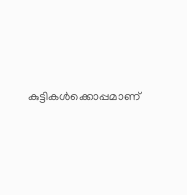കുട്ടികള്‍ക്കൊപ്പമാണ്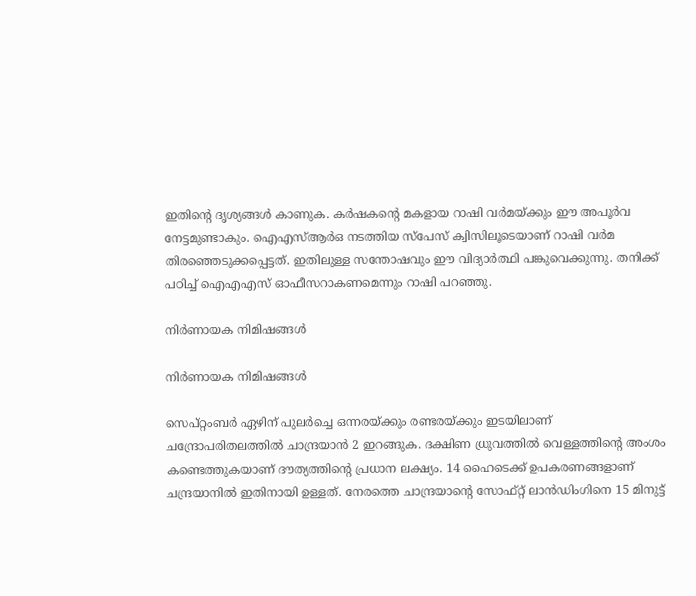ഇതിന്റെ ദൃശ്യങ്ങള്‍ കാണുക. കര്‍ഷകന്റെ മകളായ റാഷി വര്‍മയ്ക്കും ഈ അപൂര്‍വ നേട്ടമുണ്ടാകും. ഐഎസ്ആര്‍ഒ നടത്തിയ സ്‌പേസ് ക്വിസിലൂടെയാണ് റാഷി വര്‍മ തിരഞ്ഞെടുക്കപ്പെട്ടത്. ഇതിലുള്ള സന്തോഷവും ഈ വിദ്യാര്‍ത്ഥി പങ്കുവെക്കുന്നു. തനിക്ക് പഠിച്ച് ഐഎഎസ് ഓഫീസറാകണമെന്നും റാഷി പറഞ്ഞു.

നിര്‍ണായക നിമിഷങ്ങള്‍

നിര്‍ണായക നിമിഷങ്ങള്‍

സെപ്റ്റംബര്‍ ഏഴിന് പുലര്‍ച്ചെ ഒന്നരയ്ക്കും രണ്ടരയ്ക്കും ഇടയിലാണ് ചന്ദ്രോപരിതലത്തില്‍ ചാന്ദ്രയാന്‍ 2 ഇറങ്ങുക. ദക്ഷിണ ധ്രുവത്തില്‍ വെള്ളത്തിന്റെ അംശം കണ്ടെത്തുകയാണ് ദൗത്യത്തിന്റെ പ്രധാന ലക്ഷ്യം. 14 ഹൈടെക്ക് ഉപകരണങ്ങളാണ് ചന്ദ്രയാനില്‍ ഇതിനായി ഉള്ളത്. നേരത്തെ ചാന്ദ്രയാന്റെ സോഫ്റ്റ് ലാന്‍ഡിംഗിനെ 15 മിനുട്ട്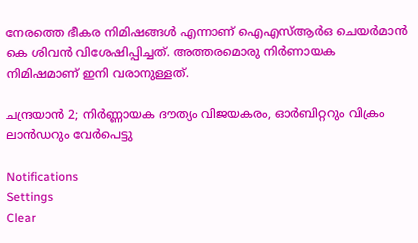നേരത്തെ ഭീകര നിമിഷങ്ങള്‍ എന്നാണ് ഐഎസ്ആര്‍ഒ ചെയര്‍മാന്‍ കെ ശിവന്‍ വിശേഷിപ്പിച്ചത്. അത്തരമൊരു നിര്‍ണായക നിമിഷമാണ് ഇനി വരാനുള്ളത്.

ചന്ദ്രയാന്‍ 2; നിര്‍ണ്ണായക ദൗത്യം വിജയകരം, ഓർബിറ്ററും വിക്രം ലാൻഡറും വേർപെട്ടു

Notifications
Settings
Clear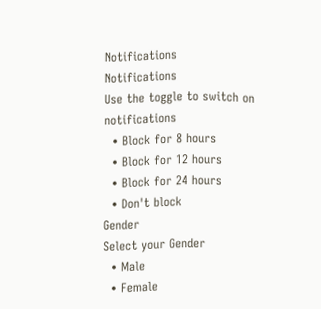Notifications
Notifications
Use the toggle to switch on notifications
  • Block for 8 hours
  • Block for 12 hours
  • Block for 24 hours
  • Don't block
Gender
Select your Gender
  • Male
  • Female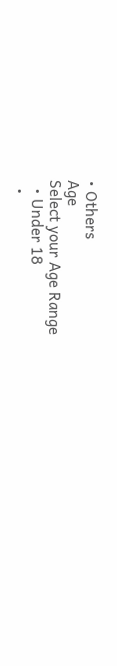• Others
Age
Select your Age Range
  • Under 18
  •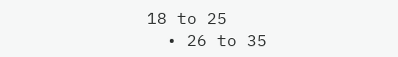18 to 25
  • 26 to 35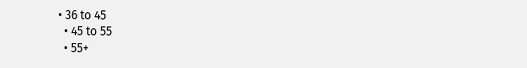• 36 to 45
  • 45 to 55
  • 55+